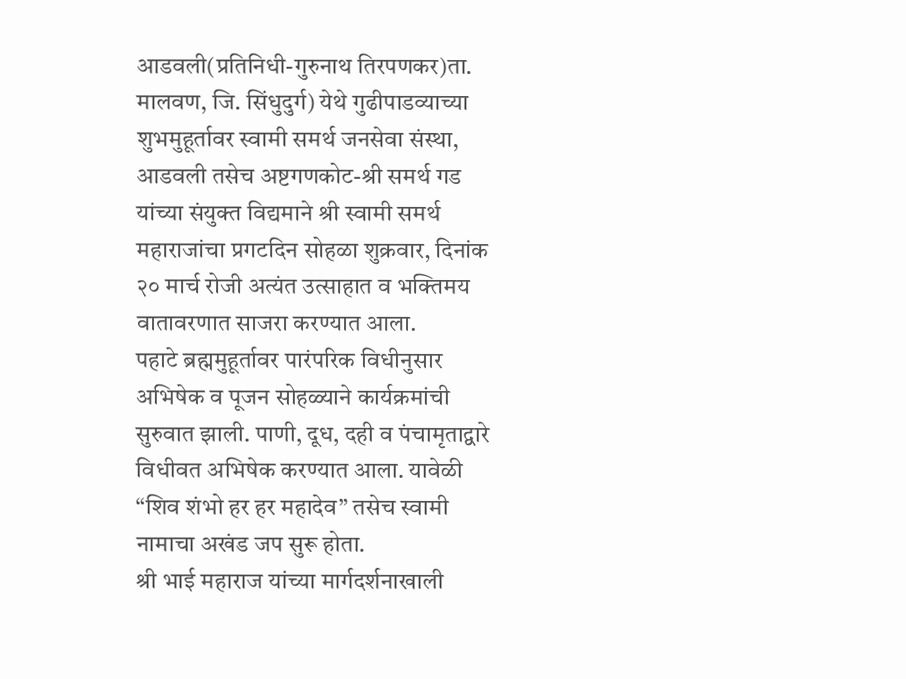आडवली(प्रतिनिधी-गुरुनाथ तिरपणकर)ता. मालवण, जि. सिंधुदुर्ग) येथे गुढीपाडव्याच्या शुभमुहूर्तावर स्वामी समर्थ जनसेवा संस्था, आडवली तसेच अष्टगणकोट-श्री समर्थ गड यांच्या संयुक्त विद्यमाने श्री स्वामी समर्थ महाराजांचा प्रगटदिन सोहळा शुक्रवार, दिनांक २० मार्च रोजी अत्यंत उत्साहात व भक्तिमय वातावरणात साजरा करण्यात आला.
पहाटे ब्रह्ममुहूर्तावर पारंपरिक विधीनुसार अभिषेक व पूजन सोहळ्याने कार्यक्रमांची सुरुवात झाली. पाणी, दूध, दही व पंचामृताद्वारे विधीवत अभिषेक करण्यात आला. यावेळी “शिव शंभो हर हर महादेव” तसेच स्वामी नामाचा अखंड जप सुरू होता.
श्री भाई महाराज यांच्या मार्गदर्शनाखाली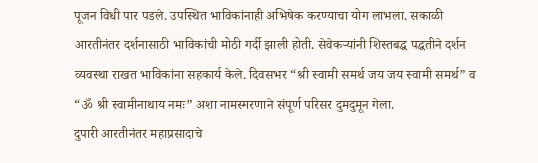पूजन विधी पार पडले. उपस्थित भाविकांनाही अभिषेक करण्याचा योग लाभला. सकाळी आरतीनंतर दर्शनासाठी भाविकांची मोठी गर्दी झाली होती. सेवेकऱ्यांनी शिस्तबद्ध पद्धतीने दर्शन व्यवस्था राखत भाविकांना सहकार्य केले. दिवसभर “श्री स्वामी समर्थ जय जय स्वामी समर्थ” व “ॐ श्री स्वामीनाथाय नमः” अशा नामस्मरणाने संपूर्ण परिसर दुमदुमून गेला.
दुपारी आरतीनंतर महाप्रसादाचे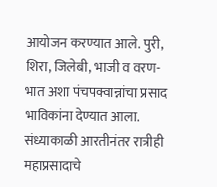आयोजन करण्यात आले. पुरी, शिरा, जिलेबी, भाजी व वरण-भात अशा पंचपक्वान्नांचा प्रसाद भाविकांना देण्यात आला. संध्याकाळी आरतीनंतर रात्रीही महाप्रसादाचे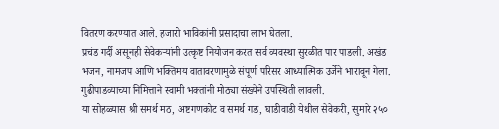वितरण करण्यात आले. हजारो भाविकांनी प्रसादाचा लाभ घेतला.
प्रचंड गर्दी असूनही सेवेकऱ्यांनी उत्कृष्ट नियोजन करत सर्व व्यवस्था सुरळीत पार पाडली. अखंड भजन, नामजप आणि भक्तिमय वातावरणामुळे संपूर्ण परिसर आध्यात्मिक उर्जेने भारावून गेला. गुढीपाडव्याच्या निमित्ताने स्वामी भक्तांनी मोठ्या संख्येने उपस्थिती लावली.
या सोहळ्यास श्री समर्थ मठ, अष्टगणकोट व समर्थ गड, घाडीवाडी येथील सेवेकरी, सुमारे २५०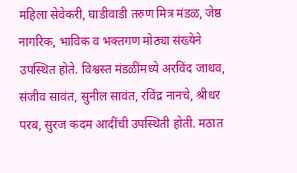महिला सेवेकरी, घाडीवाडी तरुण मित्र मंडळ, जेष्ठ नागरिक, भाविक व भक्तगण मोठ्या संख्येने उपस्थित होते. विश्वस्त मंडळींमध्ये अरविंद जाधव, संजीव सावंत, सुनील सावंत, रविंद्र नानचे, श्रीधर परब, सुरज कदम आदींची उपस्थिती होती. मठात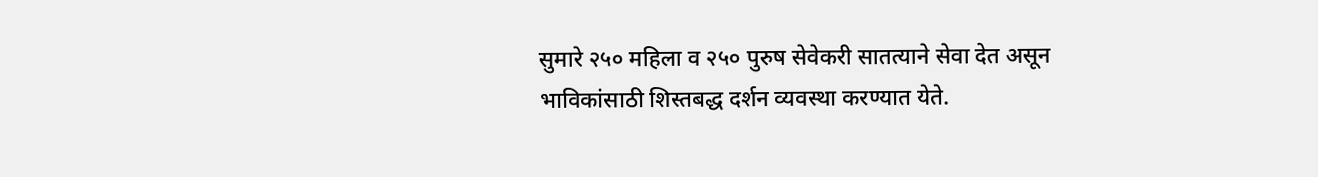सुमारे २५० महिला व २५० पुरुष सेवेकरी सातत्याने सेवा देत असून भाविकांसाठी शिस्तबद्ध दर्शन व्यवस्था करण्यात येते.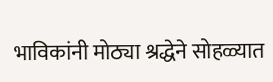भाविकांनी मोठ्या श्रद्धेने सोहळ्यात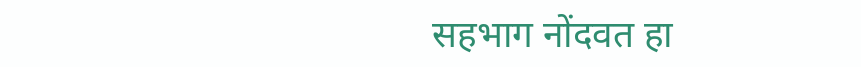सहभाग नोंदवत हा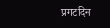प्रगटदिन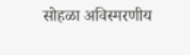सोहळा अविस्मरणीय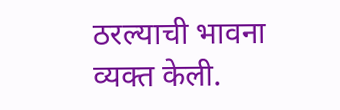ठरल्याची भावना व्यक्त केली.